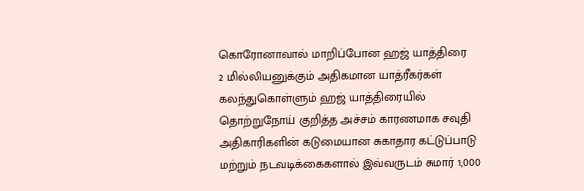கொரோனாவால் மாறிப்போன ஹஜ் யாத்திரை
2 மில்லியனுக்கும் அதிகமான யாத்ரீகர்கள் கலந்துகொள்ளும் ஹஜ் யாத்திரையில் தொற்றுநோய் குறித்த அச்சம் காரணமாக சவுதி அதிகாரிகளின் கடுமையான சுகாதார கட்டுப்பாடு மற்றும் நடவடிக்கைகளால் இவ்வருடம் சுமார் 1,000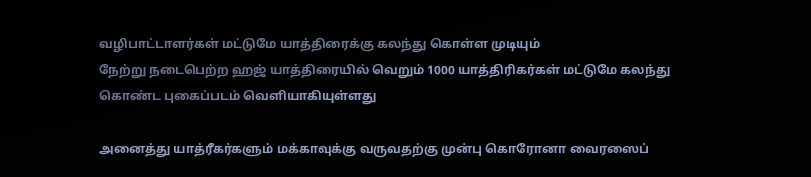வழிபாட்டாளர்கள் மட்டுமே யாத்திரைக்கு கலந்து கொள்ள முடியும்
நேற்று நடைபெற்ற ஹஜ் யாத்திரையில் வெறும் 1000 யாத்திரிகர்கள் மட்டுமே கலந்து கொண்ட புகைப்படம் வெளியாகியுள்ளது

அனைத்து யாத்ரீகர்களும் மக்காவுக்கு வருவதற்கு முன்பு கொரோனா வைரஸைப்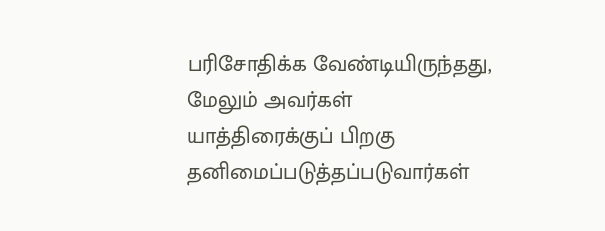பரிசோதிக்க வேண்டியிருந்தது, மேலும் அவர்கள் யாத்திரைக்குப் பிறகு தனிமைப்படுத்தப்படுவார்கள்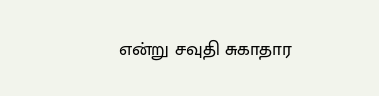என்று சவுதி சுகாதார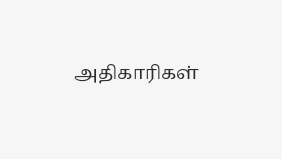அதிகாரிகள்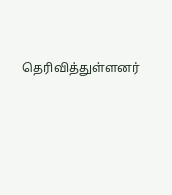தெரிவித்துள்ளனர்